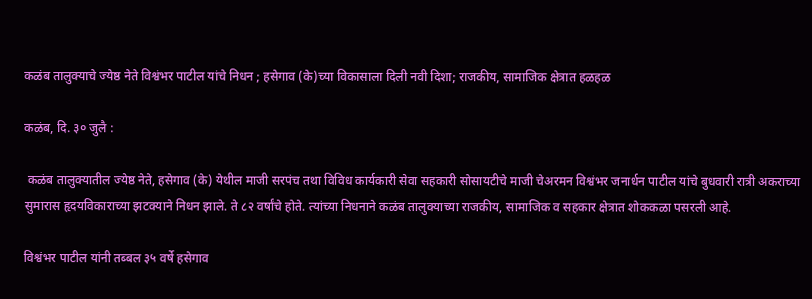कळंब तालुक्याचे ज्येष्ठ नेते विश्वंभर पाटील यांचे निधन ; हसेगाव (के)च्या विकासाला दिली नवी दिशा; राजकीय, सामाजिक क्षेत्रात हळहळ

कळंब, दि. ३० जुलै :

 कळंब तालुक्यातील ज्येष्ठ नेते, हसेगाव (के) येथील माजी सरपंच तथा विविध कार्यकारी सेवा सहकारी सोसायटीचे माजी चेअरमन विश्वंभर जनार्धन पाटील यांचे बुधवारी रात्री अकराच्या सुमारास हृदयविकाराच्या झटक्याने निधन झाले. ते ८२ वर्षांचे होते. त्यांच्या निधनाने कळंब तालुक्याच्या राजकीय, सामाजिक व सहकार क्षेत्रात शोककळा पसरली आहे.

विश्वंभर पाटील यांनी तब्बल ३५ वर्षे हसेगाव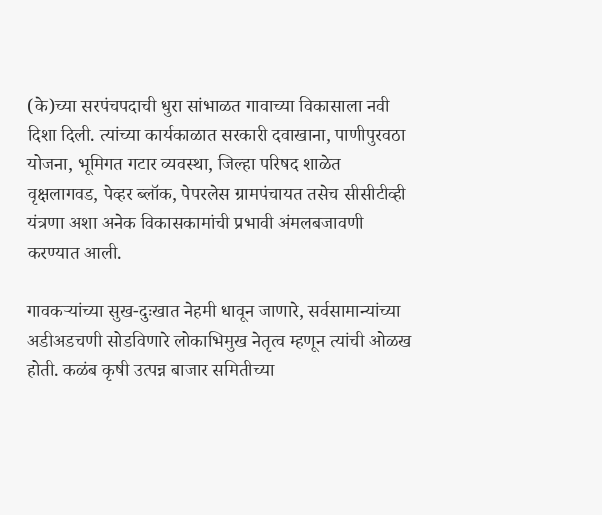(के)च्या सरपंचपदाची धुरा सांभाळत गावाच्या विकासाला नवी दिशा दिली. त्यांच्या कार्यकाळात सरकारी दवाखाना, पाणीपुरवठा योजना, भूमिगत गटार व्यवस्था, जिल्हा परिषद शाळेत वृक्षलागवड, पेव्हर ब्लॉक, पेपरलेस ग्रामपंचायत तसेच सीसीटीव्ही यंत्रणा अशा अनेक विकासकामांची प्रभावी अंमलबजावणी करण्यात आली.

गावकऱ्यांच्या सुख-दुःखात नेहमी धावून जाणारे, सर्वसामान्यांच्या अडीअडचणी सोडविणारे लोकाभिमुख नेतृत्व म्हणून त्यांची ओळख होती. कळंब कृषी उत्पन्न बाजार समितीच्या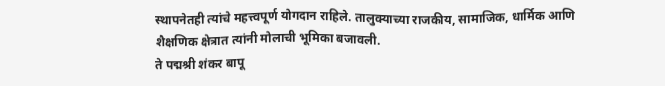स्थापनेतही त्यांचे महत्त्वपूर्ण योगदान राहिले. तालुक्याच्या राजकीय, सामाजिक, धार्मिक आणि शैक्षणिक क्षेत्रात त्यांनी मोलाची भूमिका बजावली.
ते पद्मश्री शंकर बापू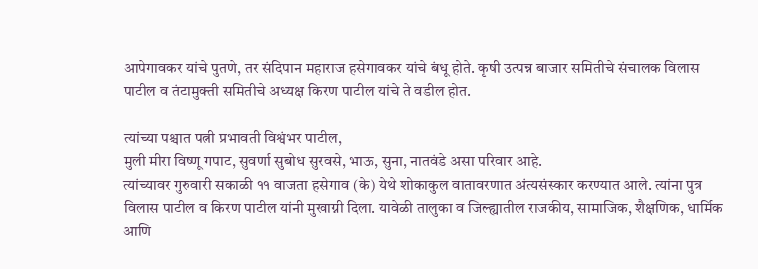आपेगावकर यांचे पुतणे, तर संदिपान महाराज हसेगावकर यांचे बंधू होते. कृषी उत्पन्न बाजार समितीचे संचालक विलास पाटील व तंटामुक्ती समितीचे अध्यक्ष किरण पाटील यांचे ते वडील होत.

त्यांच्या पश्चात पत्नी प्रभावती विश्वंभर पाटील,
मुली मीरा विष्णू गपाट, सुवर्णा सुबोध सुरवसे, भाऊ, सुना, नातवंडे असा परिवार आहे.
त्यांच्यावर गुरुवारी सकाळी ११ वाजता हसेगाव (के) येथे शोकाकुल वातावरणात अंत्यसंस्कार करण्यात आले. त्यांना पुत्र विलास पाटील व किरण पाटील यांनी मुखाग्नी दिला. यावेळी तालुका व जिल्ह्यातील राजकीय, सामाजिक, शैक्षणिक, धार्मिक आणि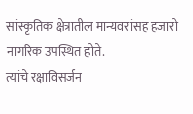सांस्कृतिक क्षेत्रातील मान्यवरांसह हजारो नागरिक उपस्थित होते.
त्यांचे रक्षाविसर्जन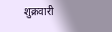शुक्रवारी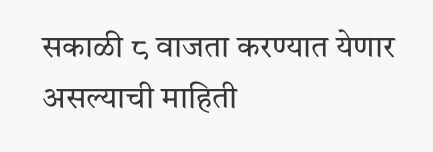सकाळी ८ वाजता करण्यात येणार असल्याची माहिती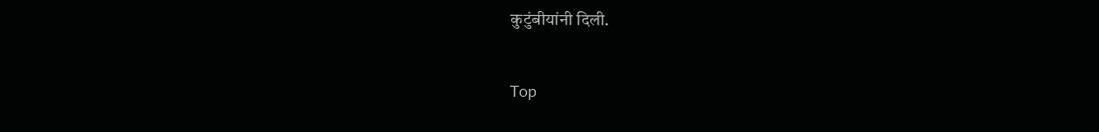कुटुंबीयांनी दिली.

Top